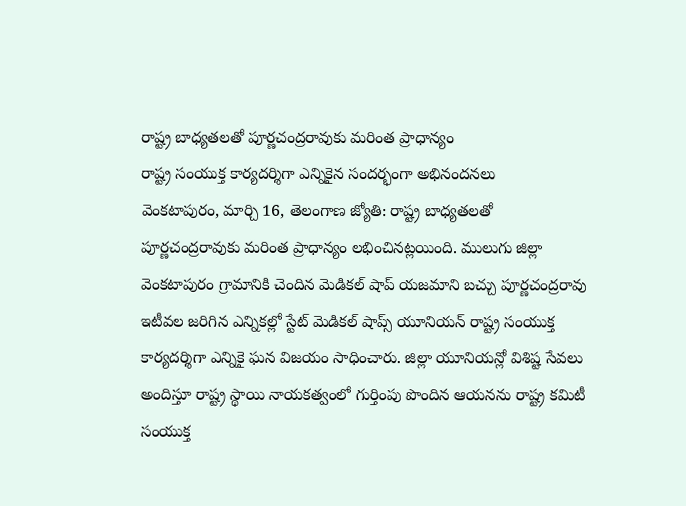రాష్ట్ర బాధ్యతలతో పూర్ణచంద్రరావుకు మరింత ప్రాధాన్యం
రాష్ట్ర సంయుక్త కార్యదర్శిగా ఎన్నికైన సందర్భంగా అభినందనలు
వెంకటాపురం, మార్చి 16, తెలంగాణ జ్యోతి: రాష్ట్ర బాధ్యతలతో పూర్ణచంద్రరావుకు మరింత ప్రాధాన్యం లభించినట్లయింది. ములుగు జిల్లా వెంకటాపురం గ్రామానికి చెందిన మెడికల్ షాప్ యజమాని బచ్చు పూర్ణచంద్రరావు ఇటీవల జరిగిన ఎన్నికల్లో స్టేట్ మెడికల్ షాప్స్ యూనియన్ రాష్ట్ర సంయుక్త కార్యదర్శిగా ఎన్నికై ఘన విజయం సాధించారు. జిల్లా యూనియన్లో విశిష్ట సేవలు అందిస్తూ రాష్ట్ర స్థాయి నాయకత్వంలో గుర్తింపు పొందిన ఆయనను రాష్ట్ర కమిటీ సంయుక్త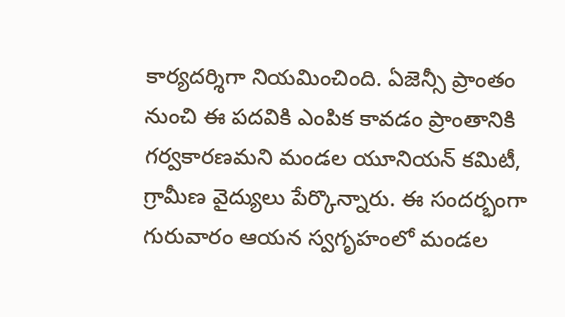కార్యదర్శిగా నియమించింది. ఏజెన్సీ ప్రాంతం నుంచి ఈ పదవికి ఎంపిక కావడం ప్రాంతానికి గర్వకారణమని మండల యూనియన్ కమిటీ, గ్రామీణ వైద్యులు పేర్కొన్నారు. ఈ సందర్భంగా గురువారం ఆయన స్వగృహంలో మండల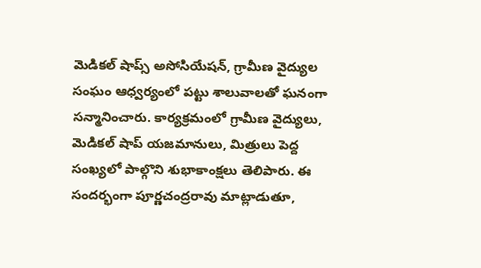మెడికల్ షాప్స్ అసోసియేషన్, గ్రామీణ వైద్యుల సంఘం ఆధ్వర్యంలో పట్టు శాలువాలతో ఘనంగా సన్మానించారు. కార్యక్రమంలో గ్రామీణ వైద్యులు, మెడికల్ షాప్ యజమానులు, మిత్రులు పెద్ద సంఖ్యలో పాల్గొని శుభాకాంక్షలు తెలిపారు. ఈ సందర్భంగా పూర్ణచంద్రరావు మాట్లాడుతూ,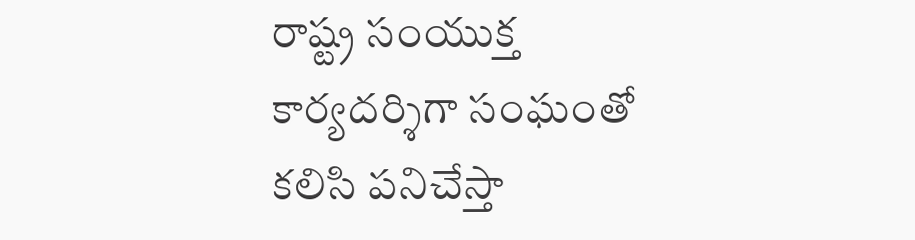రాష్ట్ర సంయుక్త కార్యదర్శిగా సంఘంతో కలిసి పనిచేస్తా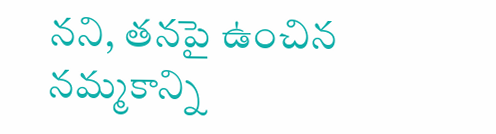నని, తనపై ఉంచిన నమ్మకాన్ని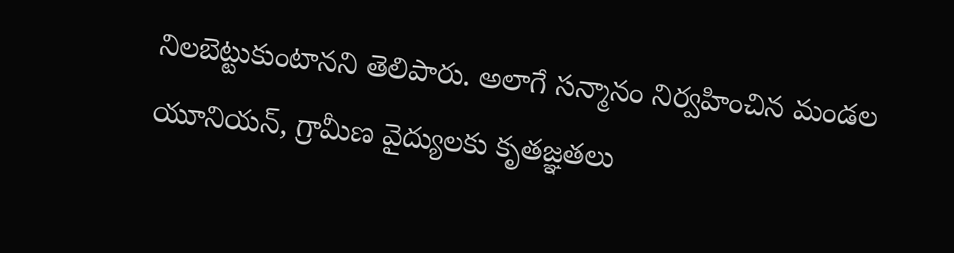నిలబెట్టుకుంటానని తెలిపారు. అలాగే సన్మానం నిర్వహించిన మండల యూనియన్, గ్రామీణ వైద్యులకు కృతజ్ఞతలు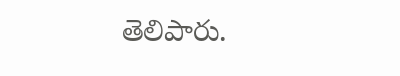తెలిపారు.